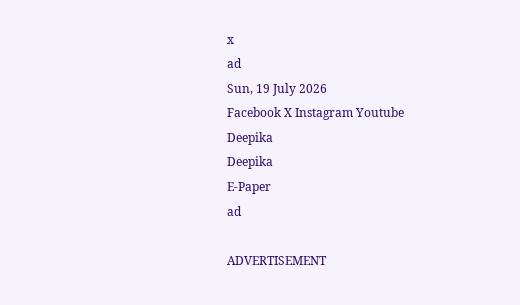x
ad
Sun, 19 July 2026
Facebook X Instagram Youtube
Deepika
Deepika
E-Paper
ad

ADVERTISEMENT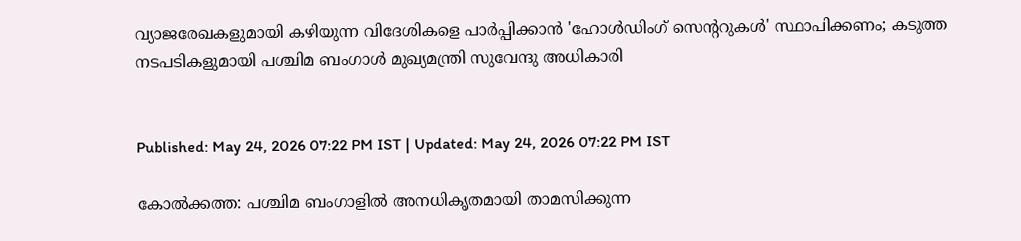വ്യാജരേഖകളുമായി കഴിയുന്ന വിദേശികളെ പാർപ്പിക്കാൻ 'ഹോൾഡിംഗ് സെന്‍ററുകൾ' സ്ഥാപിക്കണം; കടുത്ത നടപടികളുമായി പശ്ചിമ ബംഗാൾ മുഖ്യമന്ത്രി സുവേന്ദു അധികാരി


Published: May 24, 2026 07:22 PM IST | Updated: May 24, 2026 07:22 PM IST

കോൽക്കത്ത: പശ്ചിമ ബംഗാളിൽ അനധികൃതമായി താമസിക്കുന്ന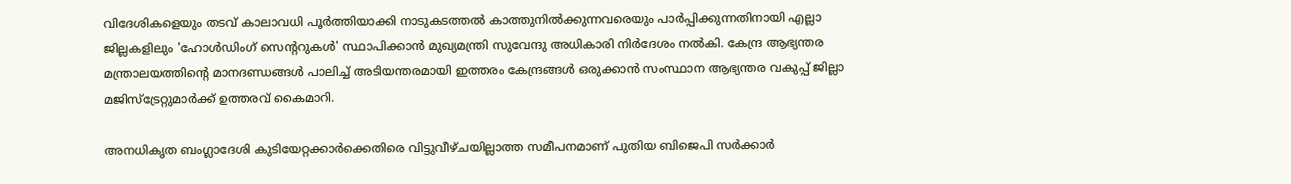വിദേശികളെയും തടവ് കാലാവധി പൂർത്തിയാക്കി നാടുകടത്തൽ കാത്തുനിൽക്കുന്നവരെയും പാർപ്പിക്കുന്നതിനായി എല്ലാ ജില്ലകളിലും 'ഹോൾഡിംഗ് സെന്‍ററുകൾ' സ്ഥാപിക്കാൻ മുഖ്യമന്ത്രി സുവേന്ദു അധികാരി നിർദേശം നൽകി. കേന്ദ്ര ആഭ്യന്തര മന്ത്രാലയത്തിന്‍റെ മാനദണ്ഡങ്ങൾ പാലിച്ച് അടിയന്തരമായി ഇത്തരം കേന്ദ്രങ്ങൾ ഒരുക്കാൻ സംസ്ഥാന ആഭ്യന്തര വകുപ്പ് ജില്ലാ മജിസ്‌ട്രേറ്റുമാർക്ക് ഉത്തരവ് കൈമാറി.

അനധികൃത ബംഗ്ലാദേശി കുടിയേറ്റക്കാർക്കെതിരെ വിട്ടുവീഴ്ചയില്ലാത്ത സമീപനമാണ് പുതിയ ബിജെപി സർക്കാർ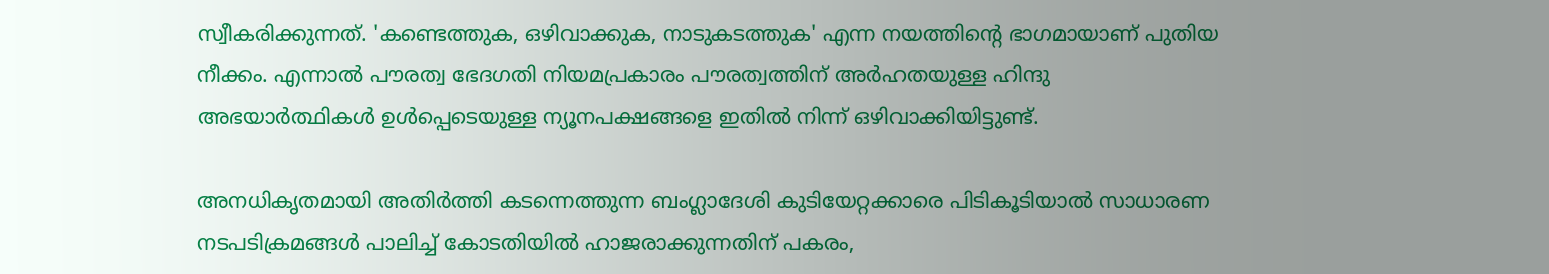സ്വീകരിക്കുന്നത്. 'കണ്ടെത്തുക, ഒഴിവാക്കുക, നാടുകടത്തുക' എന്ന നയത്തിന്‍റെ ഭാഗമായാണ് പുതിയ നീക്കം. എന്നാൽ പൗരത്വ ഭേദഗതി നിയമപ്രകാരം പൗരത്വത്തിന് അർഹതയുള്ള ഹിന്ദു അഭയാർത്ഥികൾ ഉൾപ്പെടെയുള്ള ന്യൂനപക്ഷങ്ങളെ ഇതിൽ നിന്ന് ഒഴിവാക്കിയിട്ടുണ്ട്.

അനധികൃതമായി അതിർത്തി കടന്നെത്തുന്ന ബംഗ്ലാദേശി കുടിയേറ്റക്കാരെ പിടികൂടിയാൽ സാധാരണ നടപടിക്രമങ്ങൾ പാലിച്ച് കോടതിയിൽ ഹാജരാക്കുന്നതിന് പകരം,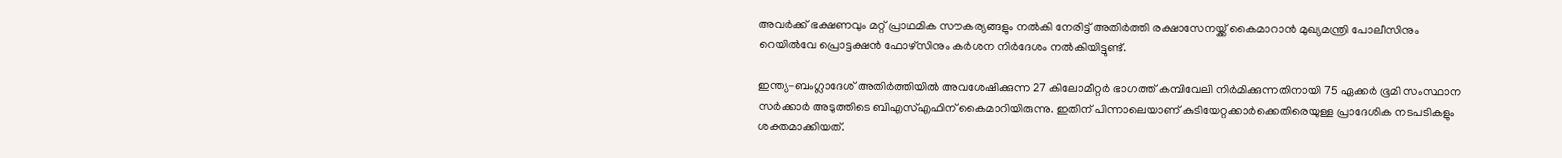അവർക്ക് ഭക്ഷണവും മറ്റ് പ്രാഥമിക സൗകര്യങ്ങളും നൽകി നേരിട്ട് അതിർത്തി രക്ഷാസേനയ്ക്ക് കൈമാറാൻ മുഖ്യമന്ത്രി പോലീസിനും റെയിൽവേ പ്രൊട്ടക്ഷൻ ഫോഴ്സിനും കർശന നിർദേശം നൽകിയിട്ടുണ്ട്.

ഇന്ത്യ-ബംഗ്ലാദേശ് അതിർത്തിയിൽ അവശേഷിക്കുന്ന 27 കിലോമീറ്റർ ഭാഗത്ത് കമ്പിവേലി നിർമിക്കുന്നതിനായി 75 ഏക്കർ ഭൂമി സംസ്ഥാന സർക്കാർ അടുത്തിടെ ബിഎസ്എഫിന് കൈമാറിയിരുന്നു. ഇതിന് പിന്നാലെയാണ് കുടിയേറ്റക്കാർക്കെതിരെയുള്ള പ്രാദേശിക നടപടികളും ശക്തമാക്കിയത്.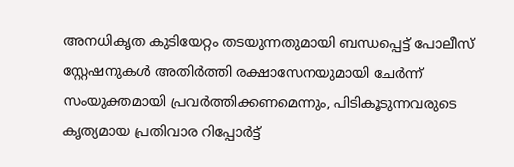അനധികൃത കുടിയേറ്റം തടയുന്നതുമായി ബന്ധപ്പെട്ട് പോലീസ് സ്റ്റേഷനുകൾ അതിർത്തി രക്ഷാസേനയുമായി ചേർന്ന് സംയുക്തമായി പ്രവർത്തിക്കണമെന്നും, പിടികൂടുന്നവരുടെ കൃത്യമായ പ്രതിവാര റിപ്പോർട്ട്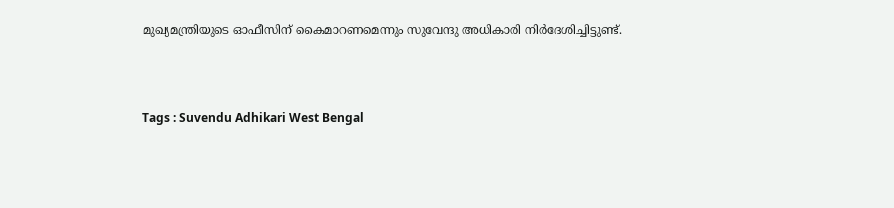മുഖ്യമന്ത്രിയുടെ ഓഫീസിന് കൈമാറണമെന്നും സുവേന്ദു അധികാരി നിർദേശിച്ചിട്ടുണ്ട്.



Tags : Suvendu Adhikari West Bengal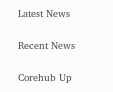Latest News

Recent News

Corehub Up